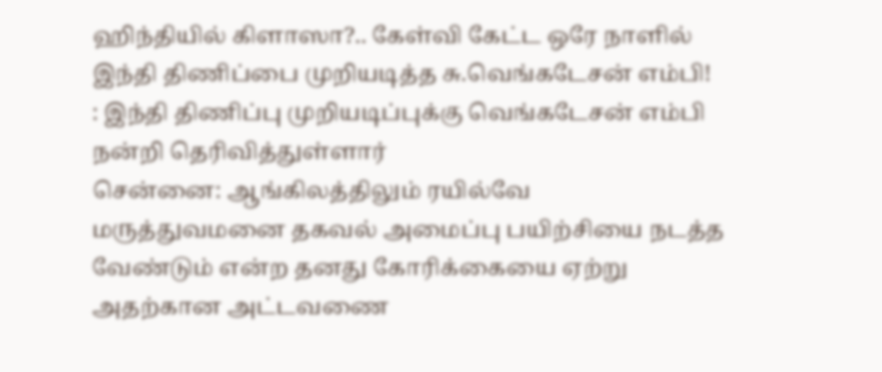ஹிந்தியில் கிளாஸா?.. கேள்வி கேட்ட ஒரே நாளில் இந்தி திணிப்பை முறியடித்த சு.வெங்கடேசன் எம்பி!
: இந்தி திணிப்பு முறியடிப்புக்கு வெங்கடேசன் எம்பி நன்றி தெரிவித்துள்ளார்
சென்னை: ஆங்கிலத்திலும் ரயில்வே மருத்துவமனை தகவல் அமைப்பு பயிற்சியை நடத்த வேண்டும் என்ற தனது கோரிக்கையை ஏற்று அதற்கான அட்டவணை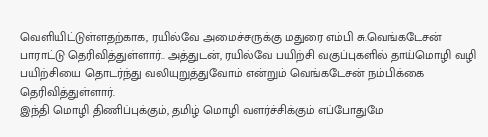வெளியிட்டுள்ளதற்காக, ரயில்வே அமைச்சருக்கு மதுரை எம்பி சு.வெங்கடேசன் பாராட்டு தெரிவித்துள்ளார்.. அத்துடன், ரயில்வே பயிற்சி வகுப்புகளில் தாய்மொழி வழி பயிற்சியை தொடர்ந்து வலியுறுத்துவோம் என்றும் வெங்கடேசன் நம்பிக்கை தெரிவித்துள்ளார்.
இந்தி மொழி திணிப்புக்கும், தமிழ் மொழி வளர்ச்சிக்கும் எப்போதுமே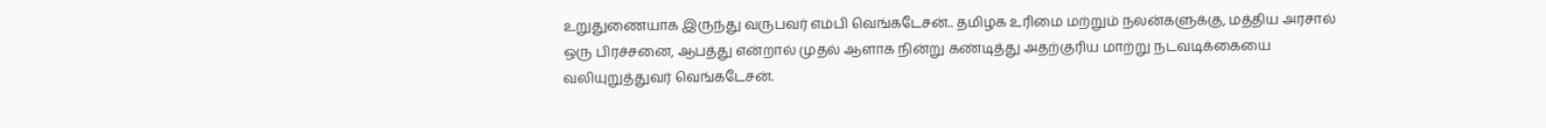உறுதுணையாக இருந்து வருபவர் எம்பி வெங்கடேசன்.. தமிழக உரிமை மற்றும் நலன்களுக்கு, மத்திய அரசால் ஒரு பிரச்சனை, ஆபத்து என்றால் முதல் ஆளாக நின்று கண்டித்து அதற்குரிய மாற்று நடவடிக்கையை வலியுறுத்துவர் வெங்கடேசன்.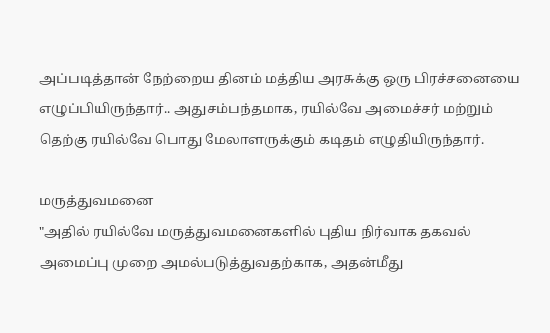அப்படித்தான் நேற்றைய தினம் மத்திய அரசுக்கு ஒரு பிரச்சனையை எழுப்பியிருந்தார்.. அதுசம்பந்தமாக, ரயில்வே அமைச்சர் மற்றும் தெற்கு ரயில்வே பொது மேலாளருக்கும் கடிதம் எழுதியிருந்தார்.

மருத்துவமனை
"அதில் ரயில்வே மருத்துவமனைகளில் புதிய நிர்வாக தகவல் அமைப்பு முறை அமல்படுத்துவதற்காக, அதன்மீது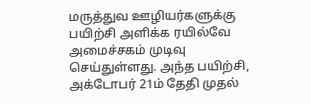மருத்துவ ஊழியர்களுக்கு பயிற்சி அளிக்க ரயில்வே அமைச்சகம் முடிவு செய்துள்ளது. அந்த பயிற்சி, அக்டோபர் 21ம் தேதி முதல்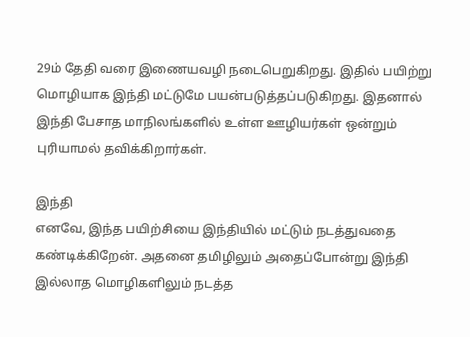29ம் தேதி வரை இணையவழி நடைபெறுகிறது. இதில் பயிற்று மொழியாக இந்தி மட்டுமே பயன்படுத்தப்படுகிறது. இதனால் இந்தி பேசாத மாநிலங்களில் உள்ள ஊழியர்கள் ஒன்றும் புரியாமல் தவிக்கிறார்கள்.

இந்தி
எனவே, இந்த பயிற்சியை இந்தியில் மட்டும் நடத்துவதை கண்டிக்கிறேன். அதனை தமிழிலும் அதைப்போன்று இந்தி இல்லாத மொழிகளிலும் நடத்த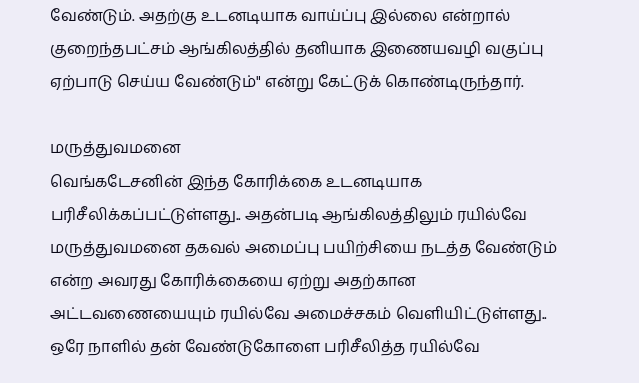வேண்டும். அதற்கு உடனடியாக வாய்ப்பு இல்லை என்றால் குறைந்தபட்சம் ஆங்கிலத்தில் தனியாக இணையவழி வகுப்பு ஏற்பாடு செய்ய வேண்டும்" என்று கேட்டுக் கொண்டிருந்தார்.

மருத்துவமனை
வெங்கடேசனின் இந்த கோரிக்கை உடனடியாக பரிசீலிக்கப்பட்டுள்ளது.. அதன்படி ஆங்கிலத்திலும் ரயில்வே மருத்துவமனை தகவல் அமைப்பு பயிற்சியை நடத்த வேண்டும் என்ற அவரது கோரிக்கையை ஏற்று அதற்கான அட்டவணையையும் ரயில்வே அமைச்சகம் வெளியிட்டுள்ளது.. ஒரே நாளில் தன் வேண்டுகோளை பரிசீலித்த ரயில்வே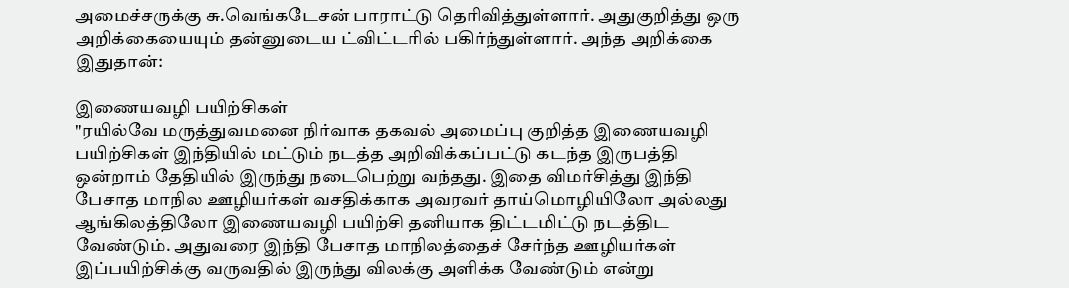அமைச்சருக்கு சு.வெங்கடேசன் பாராட்டு தெரிவித்துள்ளார். அதுகுறித்து ஒரு அறிக்கையையும் தன்னுடைய ட்விட்டரில் பகிர்ந்துள்ளார். அந்த அறிக்கை இதுதான்:

இணையவழி பயிற்சிகள்
"ரயில்வே மருத்துவமனை நிர்வாக தகவல் அமைப்பு குறித்த இணையவழி பயிற்சிகள் இந்தியில் மட்டும் நடத்த அறிவிக்கப்பட்டு கடந்த இருபத்தி ஒன்றாம் தேதியில் இருந்து நடைபெற்று வந்தது. இதை விமர்சித்து இந்தி பேசாத மாநில ஊழியர்கள் வசதிக்காக அவரவர் தாய்மொழியிலோ அல்லது ஆங்கிலத்திலோ இணையவழி பயிற்சி தனியாக திட்டமிட்டு நடத்திட வேண்டும். அதுவரை இந்தி பேசாத மாநிலத்தைச் சேர்ந்த ஊழியர்கள் இப்பயிற்சிக்கு வருவதில் இருந்து விலக்கு அளிக்க வேண்டும் என்று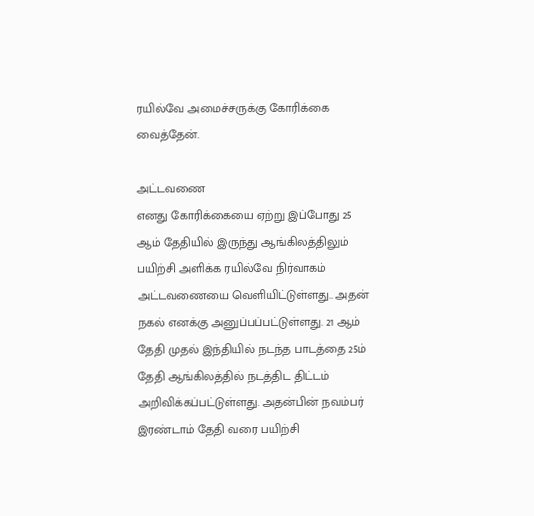ரயில்வே அமைச்சருக்கு கோரிக்கை வைத்தேன்.

அட்டவணை
எனது கோரிக்கையை ஏற்று இப்போது 25 ஆம் தேதியில் இருந்து ஆங்கிலத்திலும் பயிற்சி அளிக்க ரயில்வே நிர்வாகம் அட்டவணையை வெளியிட்டுள்ளது.. அதன் நகல் எனக்கு அனுப்பப்பட்டுள்ளது. 21 ஆம் தேதி முதல் இந்தியில் நடந்த பாடத்தை 25ம் தேதி ஆங்கிலத்தில் நடத்திட திட்டம் அறிவிக்கப்பட்டுள்ளது. அதன்பின் நவம்பர் இரண்டாம் தேதி வரை பயிற்சி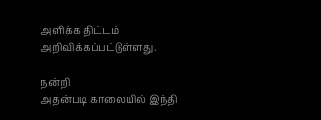அளிக்க திட்டம் அறிவிக்கப்பட்டுள்ளது.

நன்றி
அதன்படி காலையில் இந்தி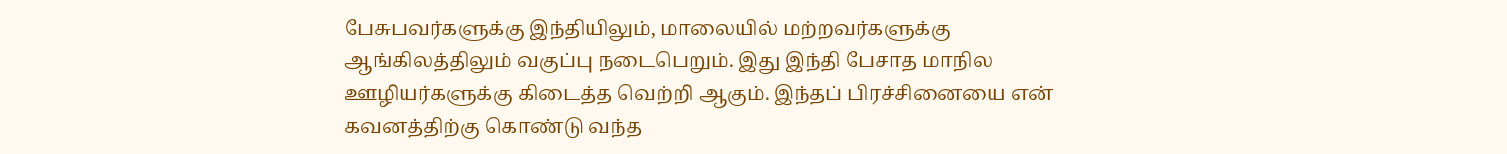பேசுபவர்களுக்கு இந்தியிலும், மாலையில் மற்றவர்களுக்கு ஆங்கிலத்திலும் வகுப்பு நடைபெறும். இது இந்தி பேசாத மாநில ஊழியர்களுக்கு கிடைத்த வெற்றி ஆகும். இந்தப் பிரச்சினையை என் கவனத்திற்கு கொண்டு வந்த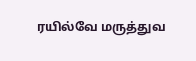ரயில்வே மருத்துவ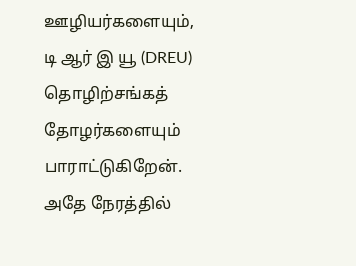ஊழியர்களையும், டி ஆர் இ யூ (DREU) தொழிற்சங்கத் தோழர்களையும் பாராட்டுகிறேன். அதே நேரத்தில்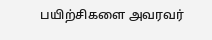பயிற்சிகளை அவரவர்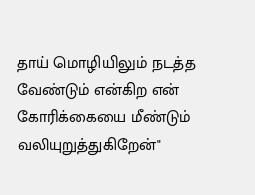தாய் மொழியிலும் நடத்த வேண்டும் என்கிற என் கோரிக்கையை மீண்டும் வலியுறுத்துகிறேன்"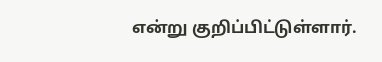என்று குறிப்பிட்டுள்ளார்.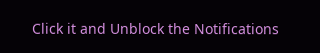Click it and Unblock the Notifications